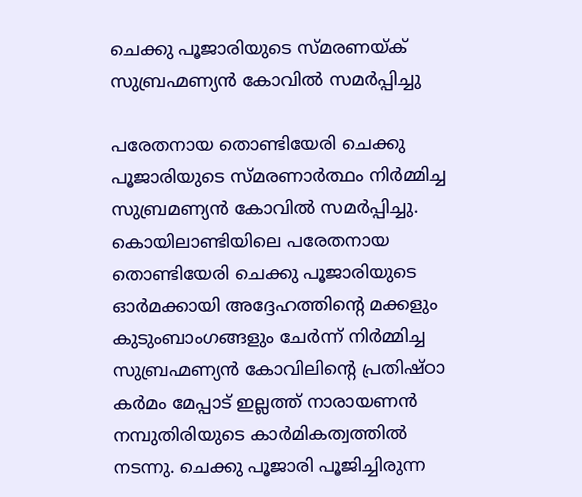ചെക്കു പൂജാരിയുടെ സ്മരണയ്ക് സുബ്രഹ്മണ്യൻ കോവിൽ സമർപ്പിച്ചു

പരേതനായ തൊണ്ടിയേരി ചെക്കു പൂജാരിയുടെ സ്മരണാർത്ഥം നിർമ്മിച്ച സുബ്രമണ്യൻ കോവിൽ സമർപ്പിച്ചു. കൊയിലാണ്ടിയിലെ പരേതനായ തൊണ്ടിയേരി ചെക്കു പൂജാരിയുടെ ഓർമക്കായി അദ്ദേഹത്തിന്റെ മക്കളും കുടുംബാംഗങ്ങളും ചേർന്ന് നിർമ്മിച്ച സുബ്രഹ്മണ്യൻ കോവിലിന്റെ പ്രതിഷ്ഠാ കർമം മേപ്പാട് ഇല്ലത്ത് നാരായണൻ നമ്പുതിരിയുടെ കാർമികത്വത്തിൽ നടന്നു. ചെക്കു പൂജാരി പൂജിച്ചിരുന്ന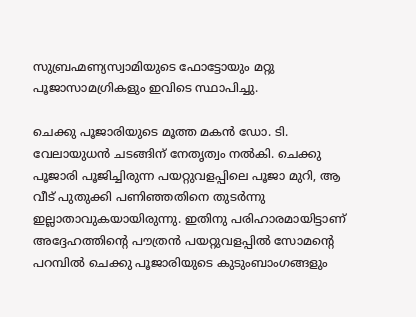സുബ്രഹ്മണ്യസ്വാമിയുടെ ഫോട്ടോയും മറ്റു പൂജാസാമഗ്രികളും ഇവിടെ സ്ഥാപിച്ചു.

ചെക്കു പൂജാരിയുടെ മൂത്ത മകൻ ഡോ. ടി. വേലായുധൻ ചടങ്ങിന് നേതൃത്വം നൽകി. ചെക്കു പൂജാരി പൂജിച്ചിരുന്ന പയറ്റുവളപ്പിലെ പൂജാ മുറി, ആ വീട് പുതുക്കി പണിഞ്ഞതിനെ തുടർന്നു ഇല്ലാതാവുകയായിരുന്നു. ഇതിനു പരിഹാരമായിട്ടാണ് അദ്ദേഹത്തിന്റെ പൗത്രൻ പയറ്റുവളപ്പിൽ സോമൻ്റെ പറമ്പിൽ ചെക്കു പൂജാരിയുടെ കുടുംബാംഗങ്ങളും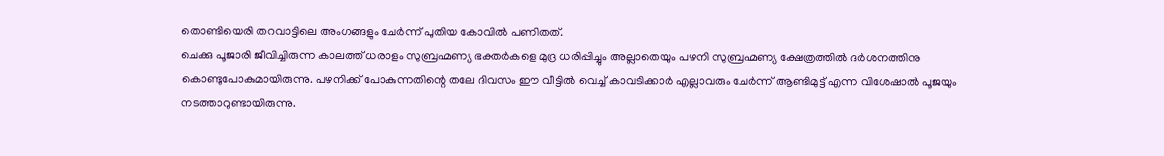തൊണ്ടിയെരി തറവാട്ടിലെ അംഗങ്ങളും ചേർന്ന് പുതിയ കോവിൽ പണിതത്.
ചെക്കു പൂജാരി ജീവിച്ചിരുന്ന കാലത്ത് ധരാളം സുബ്രഹ്മണ്യ ഭക്തർകളെ മുദ്ര ധരിപ്പിച്ചും അല്ലാതെയും പഴനി സുബ്രഹ്മണ്യ ക്ഷേത്രത്തിൽ ദർശനത്തിനു കൊണ്ടുപോകുമായിരുന്നു. പഴനിക്ക് പോകുന്നതിന്റെ തലേ ദിവസം ഈ വീട്ടിൽ വെച്ച് കാവടിക്കാർ എല്ലാവരും ചേർന്ന്‌ ആണ്ടിമുട്ട് എന്ന വിശേഷാൽ പൂജയും നടത്താറുണ്ടായിരുന്നു.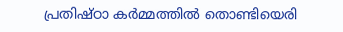പ്രതിഷ്ഠാ കർമ്മത്തിൽ തൊണ്ടിയെരി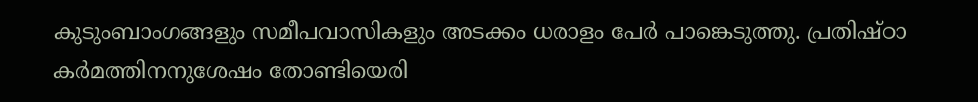കുടുംബാംഗങ്ങളും സമീപവാസികളും അടക്കം ധരാളം പേർ പാങ്കെടുത്തു. പ്രതിഷ്ഠാ കർമത്തിനനുശേഷം തോണ്ടിയെരി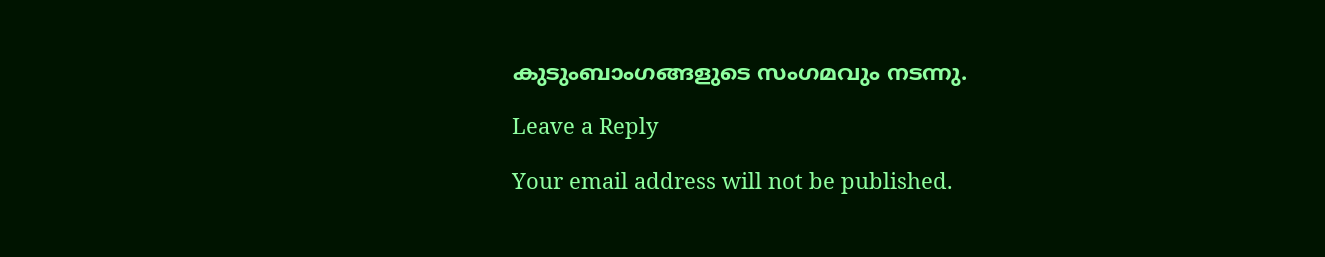കുടുംബാംഗങ്ങളുടെ സംഗമവും നടന്നു.

Leave a Reply

Your email address will not be published.